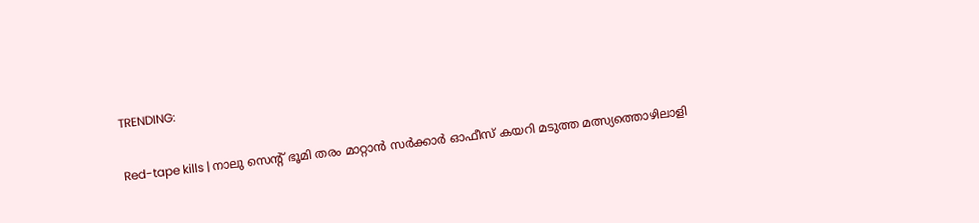TRENDING:

Red-tape kills | നാലു സെന്റ് ഭൂമി തരം മാറ്റാൻ സർക്കാർ ഓഫീസ് കയറി മടുത്ത മത്സ്യത്തൊഴിലാളി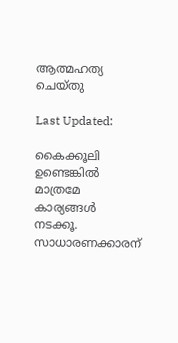ആത്മഹത്യ ചെയ്തു

Last Updated:

കൈക്കൂലി ഉണ്ടെങ്കില്‍ മാത്രമേ കാര്യങ്ങള്‍ നടക്കൂ. സാധാരണക്കാരന്‌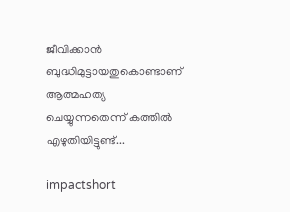ജീവിക്കാന്‍ ബുദ്ധിമുട്ടായതുകൊണ്ടാണ്‌ ആത്മഹത്യ ചെയ്യുന്നതെന്ന് കത്തില്‍ എഴുതിയിട്ടുണ്ട്...

impactshort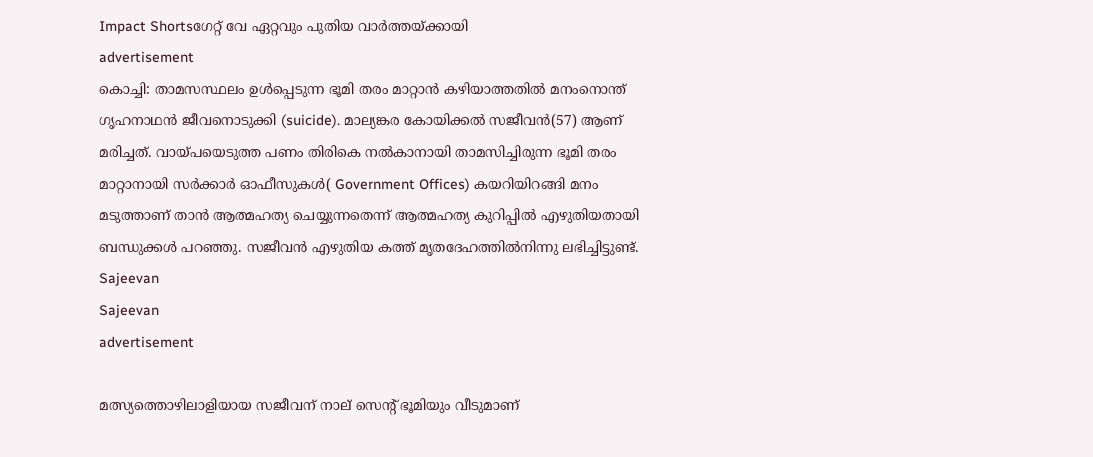Impact Shortsഗേറ്റ് വേ ഏറ്റവും പുതിയ വാർത്തയ്ക്കായി
advertisement
കൊച്ചി: താമസസ്ഥലം ഉൾപ്പെടുന്ന ഭൂമി തരം മാറ്റാന്‍ കഴിയാത്തതില്‍ മനംനൊന്ത്‌ ഗൃഹനാഥന്‍ ജീവനൊടുക്കി (suicide). മാല്യങ്കര കോയിക്കല്‍ സജീവന്‍(57) ആണ്‌ മരിച്ചത്‌. വായ്പയെടുത്ത പണം തിരികെ നല്‍കാനായി താമസിച്ചിരുന്ന ഭൂമി തരം മാറ്റാനായി സര്‍ക്കാര്‍ ഓഫീസുകള്‍( Government Offices) കയറിയിറങ്ങി മനം മടുത്താണ്‌ താന്‍ ആത്മഹത്യ ചെയ്യുന്നതെന്ന്‌ ആത്മഹത്യ കുറിപ്പില്‍ എഴുതിയതായി ബന്ധുക്കള്‍ പറഞ്ഞു. സജീവന്‍ എഴുതിയ കത്ത്‌ മൃതദേഹത്തില്‍നിന്നു ലഭിച്ചിട്ടുണ്ട്.
Sajeevan
Sajeevan
advertisement

മത്സ്യത്തൊഴിലാളിയായ സജീവന് നാല് സെന്റ്‌ ഭൂമിയും വീടുമാണ്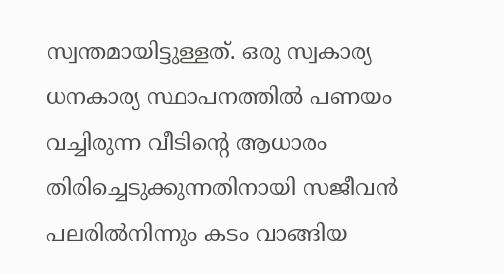സ്വന്തമായിട്ടുള്ളത്. ഒരു സ്വകാര്യ ധനകാര്യ സ്ഥാപനത്തില്‍ പണയം വച്ചിരുന്ന വീടിന്റെ ആധാരം തിരിച്ചെടുക്കുന്നതിനായി സജീവന്‍ പലരില്‍നിന്നും കടം വാങ്ങിയ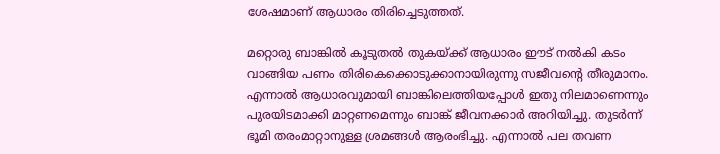ശേഷമാണ് ആധാരം തിരിച്ചെടുത്തത്.

മറ്റൊരു ബാങ്കില്‍ കൂടുതല്‍ തുകയ്‌ക്ക്‌ ആധാരം ഈട് നല്‍കി കടം വാങ്ങിയ പണം തിരികെക്കൊടുക്കാനായിരുന്നു സജീവന്‍റെ തീരുമാനം. എന്നാല്‍ ആധാരവുമായി ബാങ്കിലെത്തിയപ്പോള്‍ ഇതു നിലമാണെന്നും പുരയിടമാക്കി മാറ്റണമെന്നും ബാങ്ക് ജീവനക്കാര്‍ അറിയിച്ചു. തുടര്‍ന്ന് ഭൂമി തരംമാറ്റാനുള്ള ശ്രമങ്ങള്‍ ആരംഭിച്ചു. എന്നാല്‍ പല തവണ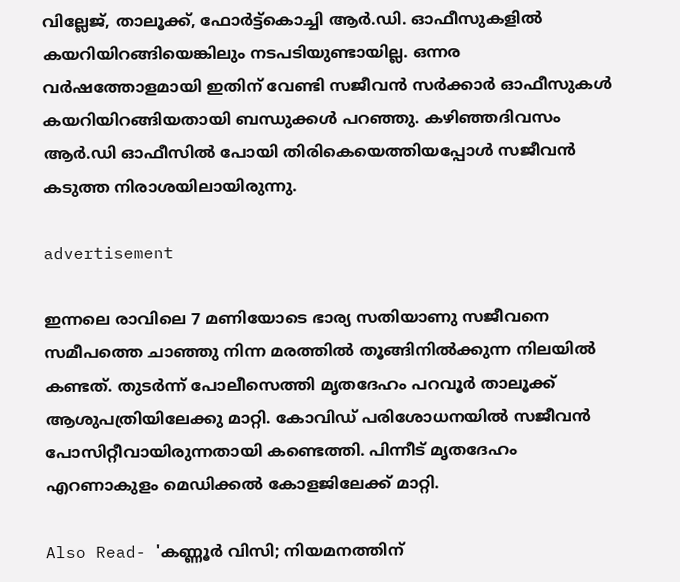വില്ലേജ്‌, താലൂക്ക്‌, ഫോര്‍ട്ട്‌കൊച്ചി ആര്‍.ഡി. ഓഫീസുകളില്‍ കയറിയിറങ്ങിയെങ്കിലും നടപടിയുണ്ടായില്ല. ഒന്നര വര്‍ഷത്തോളമായി ഇതിന് വേണ്ടി സജീവന്‍ സര്‍ക്കാര്‍ ഓഫീസുകള്‍ കയറിയിറങ്ങിയതായി ബന്ധുക്കള്‍ പറഞ്ഞു. കഴിഞ്ഞദിവസം ആര്‍.ഡി ഓഫീസില്‍ പോയി തിരികെയെത്തിയപ്പോള്‍ സജീവന്‍ കടുത്ത നിരാശയിലായിരുന്നു.

advertisement

ഇന്നലെ രാവിലെ 7 മണിയോടെ ഭാര്യ സതിയാണു സജീവനെ സമീപത്തെ ചാഞ്ഞു നിന്ന മരത്തില്‍ തൂങ്ങിനില്‍ക്കുന്ന നിലയില്‍ കണ്ടത്‌. തുടര്‍ന്ന് പോലീസെത്തി മൃതദേഹം പറവൂര്‍ താലൂക്ക്‌ ആശുപത്രിയിലേക്കു മാറ്റി. കോവിഡ്‌ പരിശോധനയില്‍ സജീവന്‍ പോസിറ്റീവായിരുന്നതായി കണ്ടെത്തി. പിന്നീട് മൃതദേഹം എറണാകുളം മെഡിക്കല്‍ കോളജിലേക്ക് മാറ്റി.

Also Read- 'കണ്ണൂർ വിസി; നിയമനത്തിന്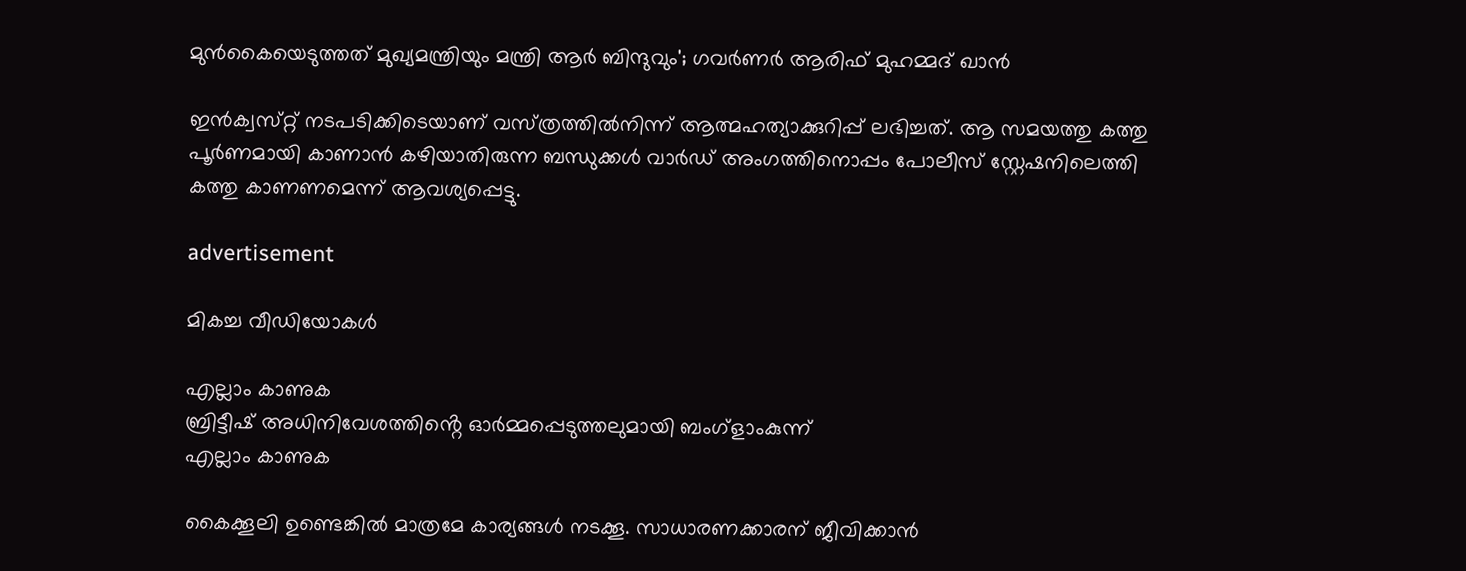മുൻകൈയെടുത്തത് മുഖ്യമന്ത്രിയും മന്ത്രി ആർ ബിന്ദുവും'; ഗവർണർ ആരിഫ് മുഹമ്മദ് ഖാൻ

ഇന്‍ക്വസ്‌റ്റ്‌ നടപടിക്കിടെയാണ് വസ്‌ത്രത്തില്‍നിന്ന് ആത്മഹത്യാക്കുറിപ്പ് ലഭിച്ചത്‌. ആ സമയത്തു കത്തു പൂര്‍ണമായി കാണാന്‍ കഴിയാതിരുന്ന ബന്ധുക്കള്‍ വാര്‍ഡ്‌ അംഗത്തിനൊപ്പം പോലീസ്‌ സ്റ്റേഷനിലെത്തി കത്തു കാണണമെന്ന്‌ ആവശ്യപ്പെട്ടു.

advertisement

മികച്ച വീഡിയോകൾ

എല്ലാം കാണുക
ബ്രിട്ടീഷ് അധിനിവേശത്തിൻ്റെ ഓർമ്മപ്പെടുത്തലുമായി ബംഗ്ളാംകുന്ന്
എല്ലാം കാണുക

കൈക്കൂലി ഉണ്ടെങ്കില്‍ മാത്രമേ കാര്യങ്ങള്‍ നടക്കൂ. സാധാരണക്കാരന്‌ ജീവിക്കാന്‍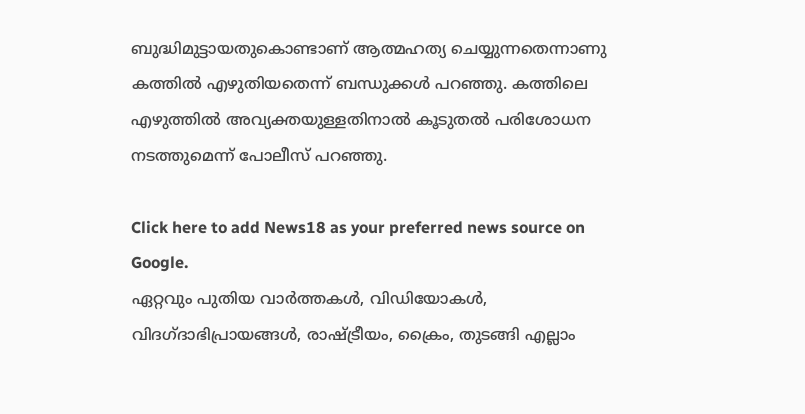ബുദ്ധിമുട്ടായതുകൊണ്ടാണ്‌ ആത്മഹത്യ ചെയ്യുന്നതെന്നാണു കത്തില്‍ എഴുതിയതെന്ന് ബന്ധുക്കള്‍ പറഞ്ഞു. കത്തിലെ എഴുത്തില്‍ അവ്യക്തയുള്ളതിനാല്‍ കൂടുതല്‍ പരിശോധന നടത്തുമെന്ന് പോലീസ് പറഞ്ഞു.

Click here to add News18 as your preferred news source on Google.
ഏറ്റവും പുതിയ വാർത്തകൾ, വിഡിയോകൾ, വിദഗ്ദാഭിപ്രായങ്ങൾ, രാഷ്ട്രീയം, ക്രൈം, തുടങ്ങി എല്ലാം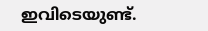ഇവിടെയുണ്ട്.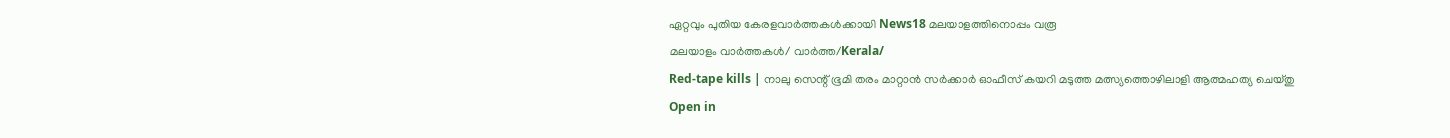ഏറ്റവും പുതിയ കേരളവാർത്തകൾക്കായി News18 മലയാളത്തിനൊപ്പം വരൂ
മലയാളം വാർത്തകൾ/ വാർത്ത/Kerala/
Red-tape kills | നാലു സെന്റ് ഭൂമി തരം മാറ്റാൻ സർക്കാർ ഓഫീസ് കയറി മടുത്ത മത്സ്യത്തൊഴിലാളി ആത്മഹത്യ ചെയ്തു
Open in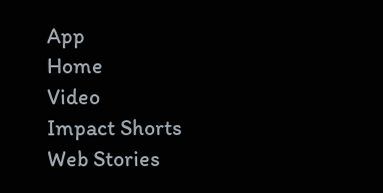App
Home
Video
Impact Shorts
Web Stories